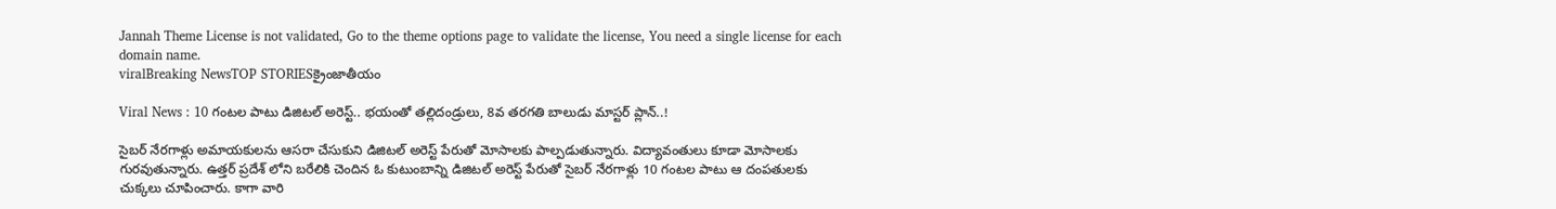Jannah Theme License is not validated, Go to the theme options page to validate the license, You need a single license for each domain name.
viralBreaking NewsTOP STORIESక్రైంజాతీయం

Viral News : 10 గంటల పాటు డిజిటల్ అరెస్ట్.. భయంతో తల్లిదండ్రులు, 8వ తరగతి బాలుడు మాస్టర్ ప్లాన్..!

సైబర్ నేరగాళ్లు అమాయకులను ఆసరా చేసుకుని డిజిటల్ అరెస్ట్ పేరుతో మోసాలకు పాల్పడుతున్నారు. విద్యావంతులు కూడా మోసాలకు గురవుతున్నారు. ఉత్తర్ ప్రదేశ్ లోని బరేలికి చెందిన ఓ కుటుంబాన్ని డిజిటల్ అరెస్ట్ పేరుతో సైబర్ నేరగాళ్లు 10 గంటల పాటు ఆ దంపతులకు చుక్కలు చూపించారు. కాగా వారి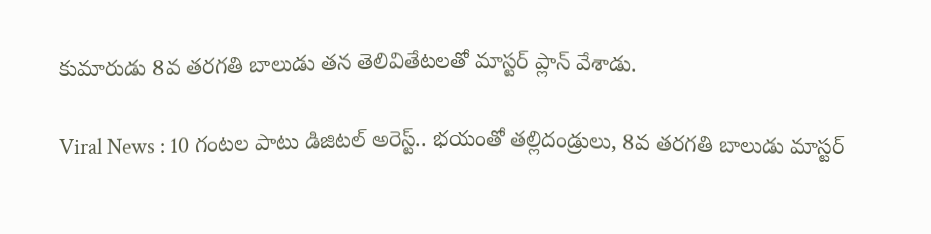కుమారుడు 8వ తరగతి బాలుడు తన తెలివితేటలతో మాస్టర్ ప్లాన్ వేశాడు.

Viral News : 10 గంటల పాటు డిజిటల్ అరెస్ట్.. భయంతో తల్లిదండ్రులు, 8వ తరగతి బాలుడు మాస్టర్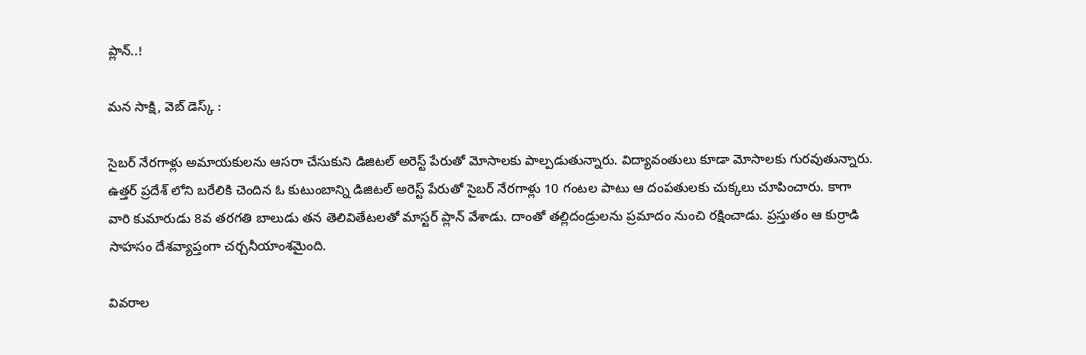ప్లాన్..!

మన సాక్షి, వెబ్ డెస్క్ :

సైబర్ నేరగాళ్లు అమాయకులను ఆసరా చేసుకుని డిజిటల్ అరెస్ట్ పేరుతో మోసాలకు పాల్పడుతున్నారు. విద్యావంతులు కూడా మోసాలకు గురవుతున్నారు. ఉత్తర్ ప్రదేశ్ లోని బరేలికి చెందిన ఓ కుటుంబాన్ని డిజిటల్ అరెస్ట్ పేరుతో సైబర్ నేరగాళ్లు 10 గంటల పాటు ఆ దంపతులకు చుక్కలు చూపించారు. కాగా వారి కుమారుడు 8వ తరగతి బాలుడు తన తెలివితేటలతో మాస్టర్ ప్లాన్ వేశాడు. దాంతో తల్లిదండ్రులను ప్రమాదం నుంచి రక్షించాడు. ప్రస్తుతం ఆ కుర్రాడి సాహసం దేశవ్యాప్తంగా చర్చనీయాంశమైంది.

వివరాల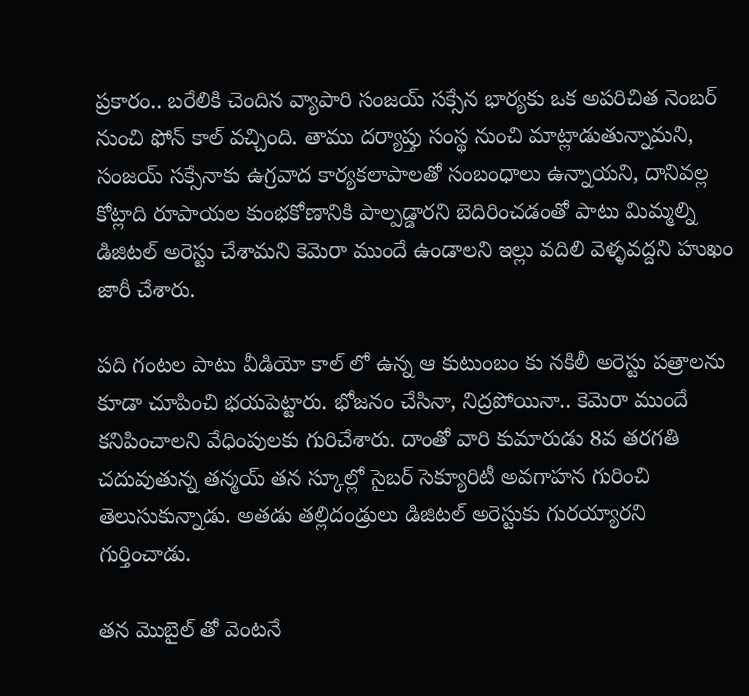ప్రకారం.. బరేలికి చెందిన వ్యాపారి సంజయ్ సక్సేన భార్యకు ఒక అపరిచిత నెంబర్ నుంచి ఫోన్ కాల్ వచ్చింది. తాము దర్యాప్తు సంస్థ నుంచి మాట్లాడుతున్నామని, సంజయ్ సక్సేనాకు ఉగ్రవాద కార్యకలాపాలతో సంబంధాలు ఉన్నాయని, దానివల్ల కోట్లాది రూపాయల కుంభకోణానికి పాల్పడ్డారని బెదిరించడంతో పాటు మిమ్మల్ని డిజిటల్ అరెస్టు చేశామని కెమెరా ముందే ఉండాలని ఇల్లు వదిలి వెళ్ళవద్దని హుఖం జారీ చేశారు.

పది గంటల పాటు వీడియో కాల్ లో ఉన్న ఆ కుటుంబం కు నకిలీ అరెస్టు పత్రాలను కూడా చూపించి భయపెట్టారు. భోజనం చేసినా, నిద్రపోయినా.. కెమెరా ముందే కనిపించాలని వేధింపులకు గురిచేశారు. దాంతో వారి కుమారుడు 8వ తరగతి చదువుతున్న తన్మయ్ తన స్కూల్లో సైబర్ సెక్యూరిటీ అవగాహన గురించి తెలుసుకున్నాడు. అతడు తల్లిదండ్రులు డిజిటల్ అరెస్టుకు గురయ్యారని గుర్తించాడు.

తన మొబైల్ తో వెంటనే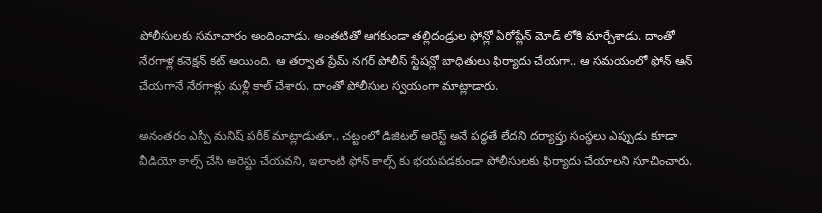పోలీసులకు సమాచారం అందించాడు. అంతటితో ఆగకుండా తల్లిదండ్రుల ఫోన్లో ఏరోప్లేన్ మోడ్ లోకి మార్చేశాడు. దాంతో నేరగాళ్ల కనెక్షన్ కట్ అయింది. ఆ తర్వాత ప్రేమ్ నగర్ పోలీస్ స్టేషన్లో బాధితులు ఫిర్యాదు చేయగా.. ఆ సమయంలో ఫోన్ ఆన్ చేయగానే నేరగాళ్లు మళ్లీ కాల్ చేశారు. దాంతో పోలీసుల స్వయంగా మాట్లాడారు.

అనంతరం ఎస్పీ మనిష్ పరీక్ మాట్లాడుతూ.. చట్టంలో డిజిటల్ అరెస్ట్ అనే పద్ధతే లేదని దర్యాప్తు సంస్థలు ఎప్పుడు కూడా వీడియో కాల్స్ చేసి అరెస్టు చేయవని, ఇలాంటి ఫోన్ కాల్స్ కు భయపడకుండా పోలీసులకు ఫిర్యాదు చేయాలని సూచించారు.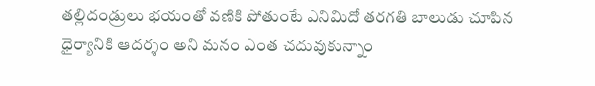తల్లిదండ్రులు భయంతో వణికి పోతుంటే ఎనిమిదో తరగతి బాలుడు చూపిన ధైర్యానికి ఆదర్శం అని మనం ఎంత చదువుకున్నాం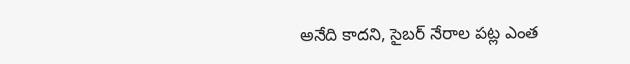అనేది కాదని, సైబర్ నేరాల పట్ల ఎంత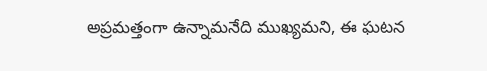అప్రమత్తంగా ఉన్నామనేది ముఖ్యమని, ఈ ఘటన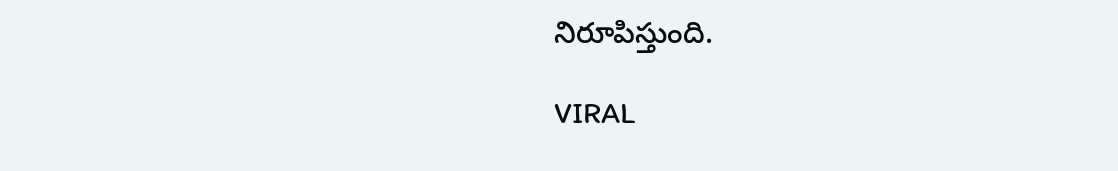నిరూపిస్తుంది.

VIRAL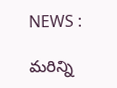NEWS :

మరిన్ని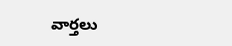వార్తలు